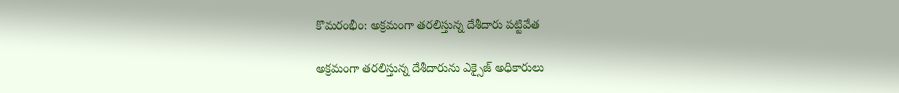కొమరంభీం: అక్రమంగా తరలిస్తున్న దేశీదారు పట్టివేత

అక్రమంగా తరలిస్తున్న దేశీదారును ఎక్సైజ్ అధికారులు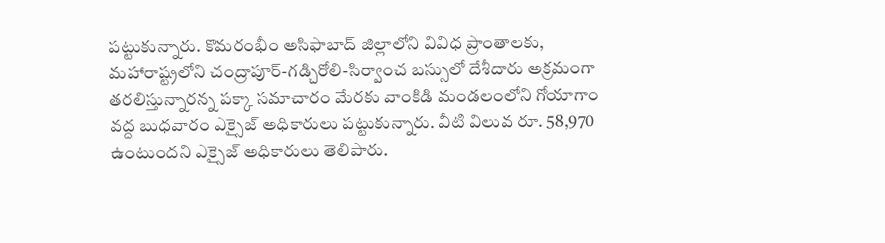పట్టుకున్నారు. కొమరంభీం అసిఫాబాద్ జిల్లాలోని వివిధ ప్రాంతాలకు, మహారాష్ట్రలోని చంద్రాపూర్-గడ్చిరోలి-సిర్వాంచ బస్సులో దేశీదారు అక్రమంగా తరలిస్తున్నారన్న పక్కా సమాచారం మేరకు వాంకిడి మండలంలోని గోయాగాం వద్ద బుధవారం ఎక్సైజ్ అధికారులు పట్టుకున్నారు. వీటి విలువ రూ. 58,970 ఉంటుందని ఎక్సైజ్ అధికారులు తెలిపారు.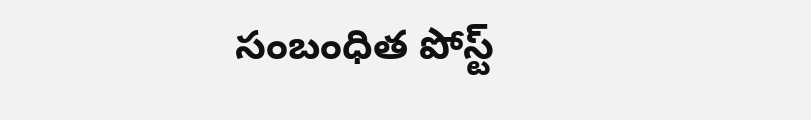సంబంధిత పోస్ట్